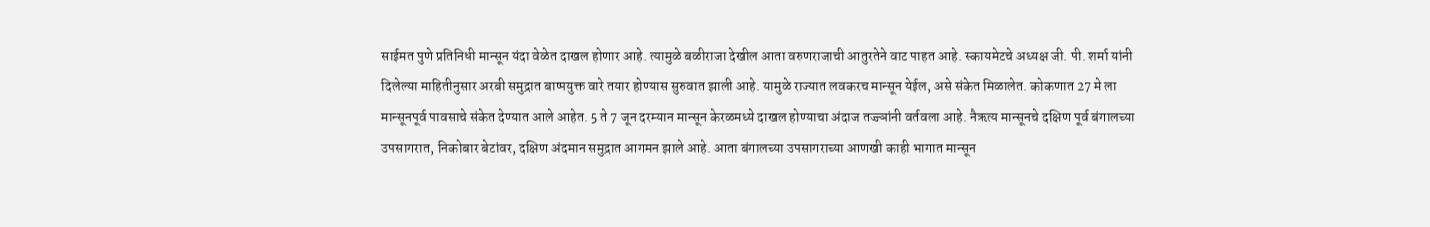साईमत पुणे प्रतिनिधी मान्सून यंदा वेळेत दाखल होणार आहे. त्यामुळे बळीराजा देखील आता वरुणराजाची आतुरतेने वाट पाहत आहे. स्कायमेटचे अध्यक्ष जी. पी. शर्मा यांनी दिलेल्या माहितीनुसार अरबी समुद्रात बाष्पयुक्त वारे तयार होण्यास सुरुवात झाली आहे. यामुळे राज्यात लवकरच मान्सून येईल, असे संकेत मिळालेत. कोकणात 27 मे ला मान्सूनपूर्व पावसाचे संकेत देण्यात आले आहेत. 5 ते 7 जून दरम्यान मान्सून केरळमध्ये दाखल होण्याचा अंदाज तज्ज्ञांनी वर्तवला आहे. नैऋत्य मान्सूनचे दक्षिण पूर्व बंगालच्या उपसागरात, निकोबार बेटांवर, दक्षिण अंदमान समुद्रात आगमन झाले आहे. आता बंगालच्या उपसागराच्या आणखी काही भागात मान्सून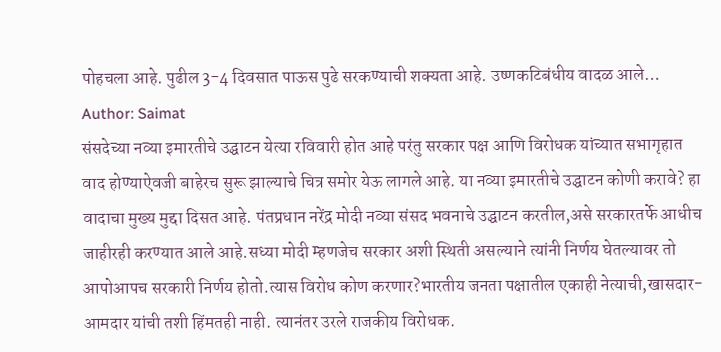पोहचला आहे. पुढील 3-4 दिवसात पाऊस पुढे सरकण्याची शक्यता आहे. उष्णकटिबंधीय वादळ आले…
Author: Saimat
संसदेच्या नव्या इमारतीचे उद्घाटन येत्या रविवारी होत आहे परंतु सरकार पक्ष आणि विरोधक यांच्यात सभागृहात वाद होण्याऐवजी बाहेरच सुरू झाल्याचे चित्र समोर येऊ लागले आहे. या नव्या इमारतीचे उद्घाटन कोणी करावे? हा वादाचा मुख्य मुद्दा दिसत आहे. पंतप्रधान नरेंद्र मोदी नव्या संसद भवनाचे उद्घाटन करतील,असे सरकारतर्फे आधीच जाहीरही करण्यात आले आहे.सध्या मोदी म्हणजेच सरकार अशी स्थिती असल्याने त्यांनी निर्णय घेतल्यावर तो आपोआपच सरकारी निर्णय होतो.त्यास विरोध कोण करणार?भारतीय जनता पक्षातील एकाही नेत्याची,खासदार-आमदार यांची तशी हिंमतही नाही. त्यानंतर उरले राजकीय विरोधक.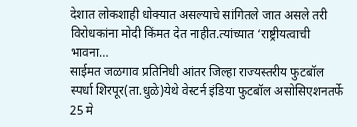देशात लोकशाही धोक्यात असल्याचे सांगितले जात असले तरी विरोधकांना मोदी किंमत देत नाहीत.त्यांच्यात ‘राष्ट्रीयत्वाची भावना…
साईमत जळगाव प्रतिनिधी आंतर जिल्हा राज्यस्तरीय फुटबॉल स्पर्धा शिरपूर(ता.धुळे)येथे वेस्टर्न इंडिया फुटबॉल असोसिएशनतर्फे 25 मे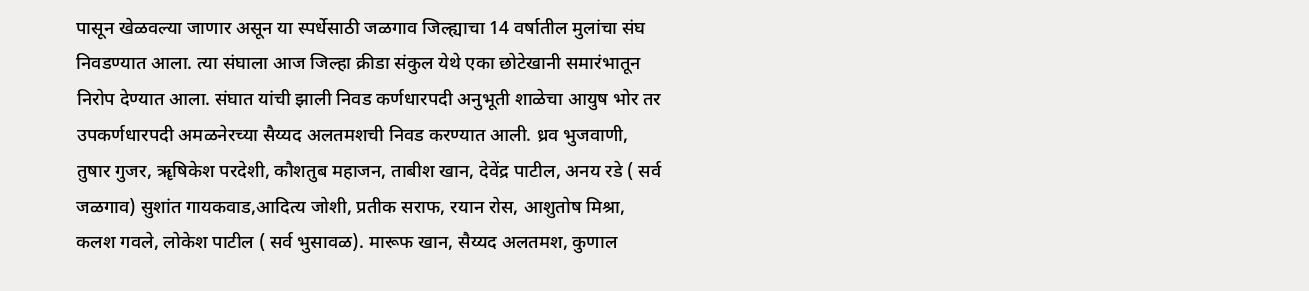पासून खेळवल्या जाणार असून या स्पर्धेसाठी जळगाव जिल्ह्याचा 14 वर्षातील मुलांचा संघ निवडण्यात आला. त्या संघाला आज जिल्हा क्रीडा संकुल येथे एका छोटेखानी समारंभातून निरोप देण्यात आला. संघात यांची झाली निवड कर्णधारपदी अनुभूती शाळेचा आयुष भोर तर उपकर्णधारपदी अमळनेरच्या सैय्यद अलतमशची निवड करण्यात आली. ध्रव भुजवाणी, तुषार गुजर, ॠषिकेश परदेशी, कौशतुब महाजन, ताबीश खान, देवेंद्र पाटील, अनय रडे ( सर्व जळगाव) सुशांत गायकवाड,आदित्य जोशी, प्रतीक सराफ, रयान रोस, आशुतोष मिश्रा, कलश गवले, लोकेश पाटील ( सर्व भुसावळ). मारूफ खान, सैय्यद अलतमश, कुणाल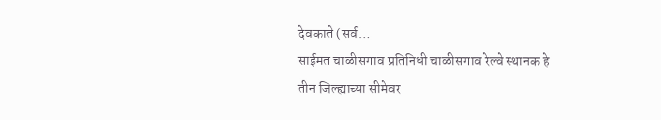देवकाते (सर्व…
साईमत चाळीसगाव प्रतिनिधी चाळीसगाव रेल्वे स्थानक हे तीन जिल्ह्याच्या सीमेवर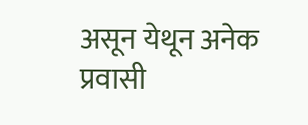असून येथून अनेक प्रवासी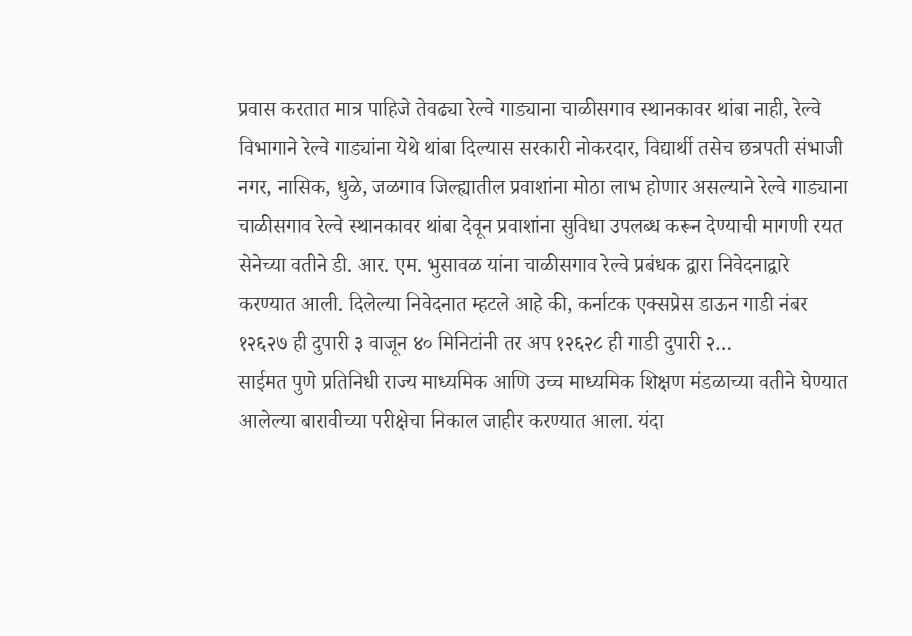प्रवास करतात मात्र पाहिजे तेवढ्या रेल्वे गाड्याना चाळीसगाव स्थानकावर थांबा नाही, रेल्वे विभागाने रेल्वे गाड्यांना येथे थांबा दिल्यास सरकारी नोकरदार, विद्यार्थी तसेच छत्रपती संभाजी नगर, नासिक, धुळे, जळगाव जिल्ह्यातील प्रवाशांना मोठा लाभ होणार असल्याने रेल्वे गाड्याना चाळीसगाव रेल्वे स्थानकावर थांबा देवून प्रवाशांना सुविधा उपलब्ध करून देण्याची मागणी रयत सेनेच्या वतीने डी. आर. एम. भुसावळ यांना चाळीसगाव रेल्वे प्रबंधक द्वारा निवेदनाद्वारे करण्यात आली. दिलेल्या निवेदनात म्हटले आहे की, कर्नाटक एक्सप्रेस डाऊन गाडी नंबर १२६२७ ही दुपारी ३ वाजून ४० मिनिटांनी तर अप १२६२८ ही गाडी दुपारी २…
साईमत पुणे प्रतिनिधी राज्य माध्यमिक आणि उच्च माध्यमिक शिक्षण मंडळाच्या वतीने घेण्यात आलेल्या बारावीच्या परीक्षेचा निकाल जाहीर करण्यात आला. यंदा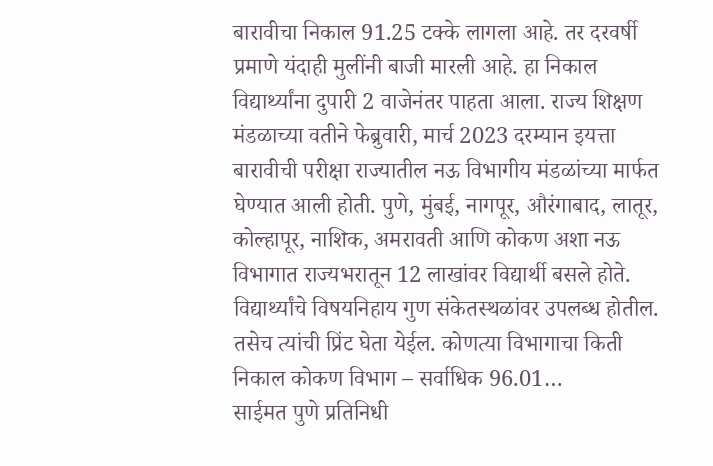बारावीचा निकाल 91.25 टक्के लागला आहे. तर दरवर्षी प्रमाणे यंदाही मुलींनी बाजी मारली आहे. हा निकाल विद्यार्थ्यांना दुपारी 2 वाजेनंतर पाहता आला. राज्य शिक्षण मंडळाच्या वतीने फेब्रुवारी, मार्च 2023 दरम्यान इयत्ता बारावीची परीक्षा राज्यातील नऊ विभागीय मंडळांच्या मार्फत घेण्यात आली होती. पुणे, मुंबई, नागपूर, औरंगाबाद, लातूर, कोल्हापूर, नाशिक, अमरावती आणि कोकण अशा नऊ विभागात राज्यभरातून 12 लाखांवर विद्यार्थी बसले होते. विद्यार्थ्यांचे विषयनिहाय गुण संकेतस्थळांवर उपलब्ध होतील. तसेच त्यांची प्रिंट घेता येईल. कोणत्या विभागाचा किती निकाल कोकण विभाग – सर्वाधिक 96.01…
साईमत पुणे प्रतिनिधी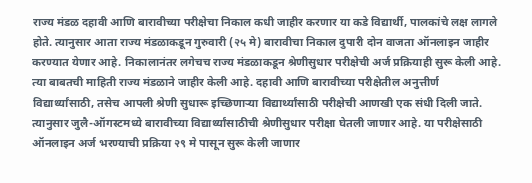राज्य मंडळ दहावी आणि बारावीच्या परीक्षेचा निकाल कधी जाहीर करणार या कडे विद्यार्थी, पालकांचे लक्ष लागले होते. त्यानुसार आता राज्य मंडळाकडून गुरुवारी (२५ मे) बारावीचा निकाल दुपारी दोन वाजता ऑनलाइन जाहीर करण्यात येणार आहे. निकालानंतर लगेचच राज्य मंडळाकडून श्रेणीसुधार परीक्षेची अर्ज प्रक्रियाही सुरू केली आहे. त्या बाबतची माहिती राज्य मंडळाने जाहीर केली आहे. दहावी आणि बारावीच्या परीक्षेतील अनुत्तीर्ण विद्यार्थ्यांसाठी, तसेच आपली श्रेणी सुधारू इच्छिणाऱ्या विद्यार्थ्यांसाठी परीक्षेची आणखी एक संधी दिली जाते. त्यानुसार जुलै-ऑगस्टमध्ये बारावीच्या विद्यार्थ्यांसाठीची श्रेणीसुधार परीक्षा घेतली जाणार आहे. या परीक्षेसाठी ऑनलाइन अर्ज भरण्याची प्रक्रिया २९ मे पासून सुरू केली जाणार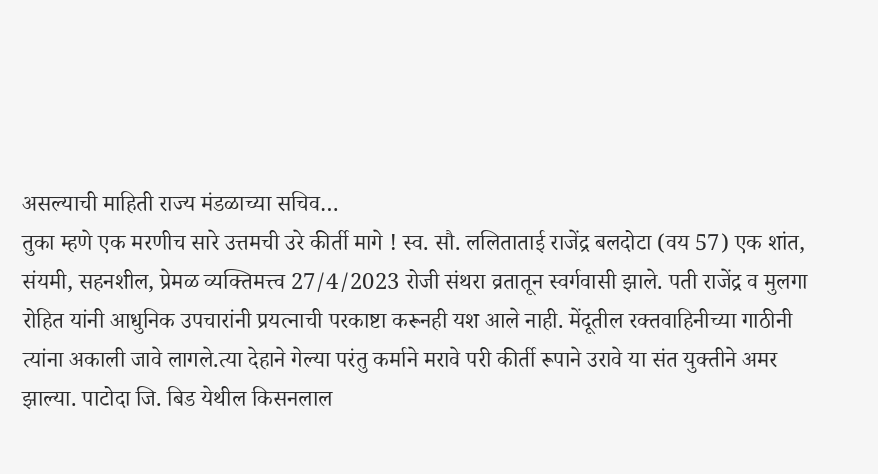असल्याची माहिती राज्य मंडळाच्या सचिव…
तुका म्हणे एक मरणीच सारे उत्तमची उरे कीर्ती मागे ! स्व. सौ. ललिताताई राजेंद्र बलदोटा (वय 57) एक शांत, संयमी, सहनशील, प्रेमळ व्यक्तिमत्त्व 27/4/2023 रोजी संथरा व्रतातून स्वर्गवासी झाले. पती राजेंद्र व मुलगा रोहित यांनी आधुनिक उपचारांनी प्रयत्नाची परकाष्टा करूनही यश आले नाही. मेंदूतील रक्तवाहिनीच्या गाठीनी त्यांना अकाली जावे लागले.त्या देहाने गेल्या परंतु कर्माने मरावे परी कीर्ती रूपाने उरावे या संत युक्तीने अमर झाल्या. पाटोदा जि. बिड येथील किसनलाल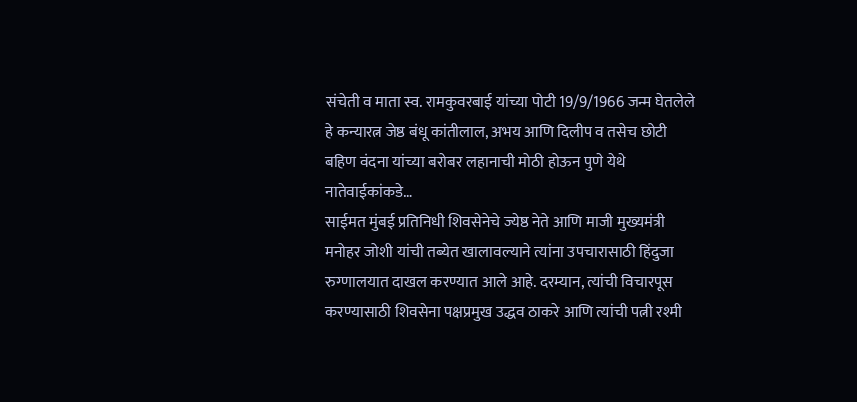संचेती व माता स्व. रामकुवरबाई यांच्या पोटी 19/9/1966 जन्म घेतलेले हे कन्यारत्न जेष्ठ बंधू कांतीलाल, अभय आणि दिलीप व तसेच छोटी बहिण वंदना यांच्या बरोबर लहानाची मोठी होऊन पुणे येथे नातेवाईकांकडे…
साईमत मुंबई प्रतिनिधी शिवसेनेचे ज्येष्ठ नेते आणि माजी मुख्यमंत्री मनोहर जोशी यांची तब्येत खालावल्याने त्यांना उपचारासाठी हिंदुजा रुग्णालयात दाखल करण्यात आले आहे. दरम्यान, त्यांची विचारपूस करण्यासाठी शिवसेना पक्षप्रमुख उद्धव ठाकरे आणि त्यांची पत्नी रश्मी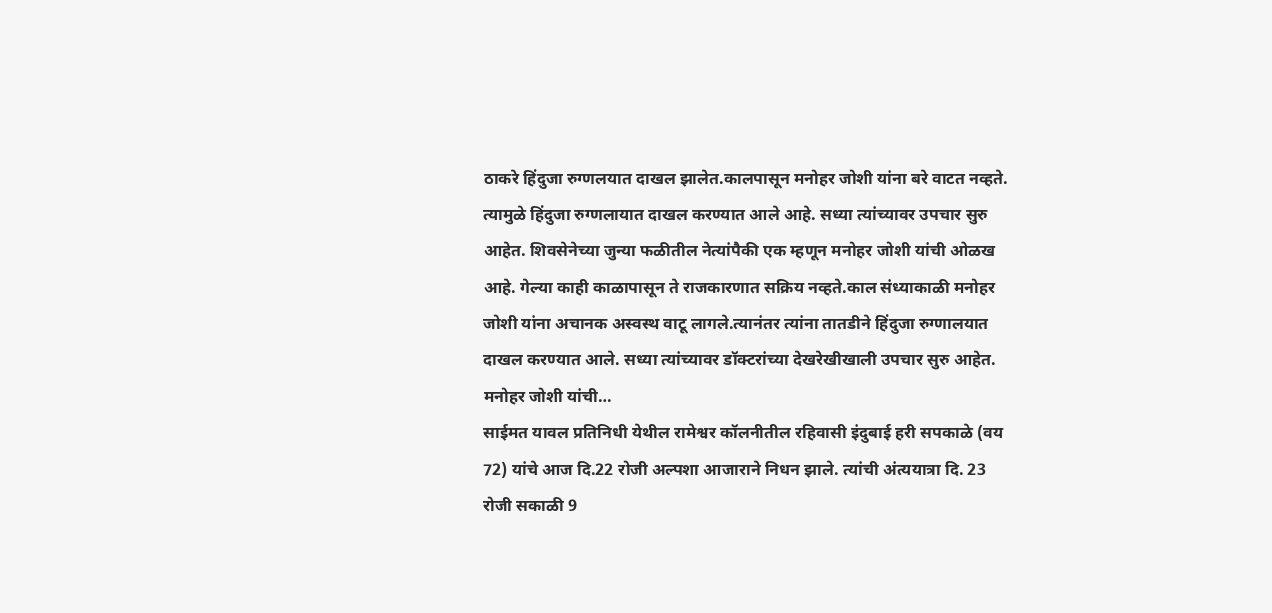ठाकरे हिंदुजा रुग्णलयात दाखल झालेत.कालपासून मनोहर जोशी यांना बरे वाटत नव्हते. त्यामुळे हिंदुजा रुग्णलायात दाखल करण्यात आले आहे. सध्या त्यांच्यावर उपचार सुरु आहेत. शिवसेनेच्या जुन्या फळीतील नेत्यांपैकी एक म्हणून मनोहर जोशी यांची ओळख आहे. गेल्या काही काळापासून ते राजकारणात सक्रिय नव्हते.काल संध्याकाळी मनोहर जोशी यांना अचानक अस्वस्थ वाटू लागले.त्यानंतर त्यांना तातडीने हिंदुजा रुग्णालयात दाखल करण्यात आले. सध्या त्यांच्यावर डॉक्टरांच्या देखरेखीखाली उपचार सुरु आहेत. मनोहर जोशी यांची…
साईमत यावल प्रतिनिधी येथील रामेश्वर कॉलनीतील रहिवासी इंदुबाई हरी सपकाळे (वय 72) यांचे आज दि.22 रोजी अल्पशा आजाराने निधन झाले. त्यांची अंत्ययात्रा दि. 23 रोजी सकाळी 9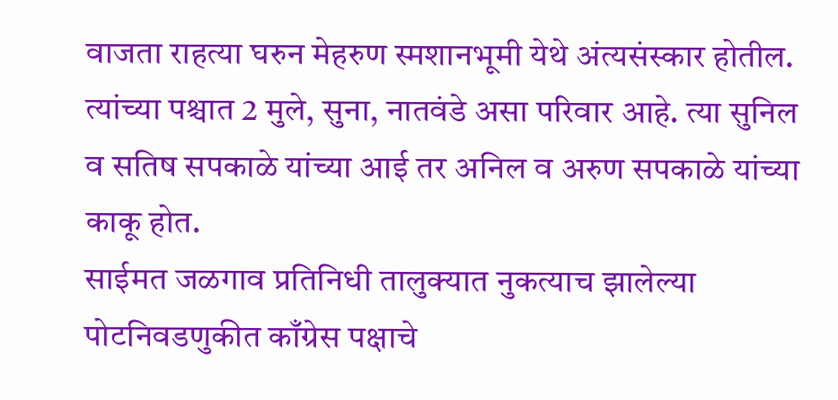वाजता राहत्या घरुन मेहरुण स्मशानभूमी येथे अंत्यसंस्कार होतील. त्यांच्या पश्चात 2 मुले, सुना, नातवंडे असा परिवार आहे. त्या सुनिल व सतिष सपकाळे यांच्या आई तर अनिल व अरुण सपकाळे यांच्या काकू होत.
साईमत जळगाव प्रतिनिधी तालुक्यात नुकत्याच झालेल्या पोटनिवडणुकीत काँग्रेस पक्षाचे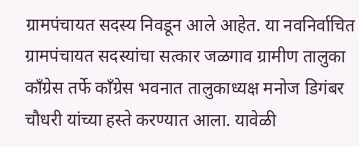ग्रामपंचायत सदस्य निवडून आले आहेत. या नवनिर्वाचित ग्रामपंचायत सदस्यांचा सत्कार जळगाव ग्रामीण तालुका काँग्रेस तर्फे काँग्रेस भवनात तालुकाध्यक्ष मनोज डिगंबर चौधरी यांच्या हस्ते करण्यात आला. यावेळी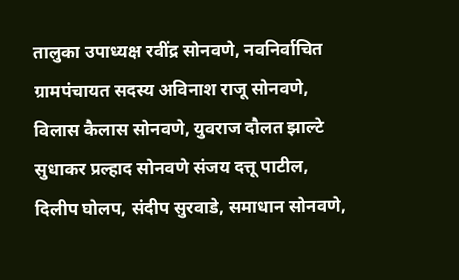तालुका उपाध्यक्ष रवींद्र सोनवणे, नवनिर्वाचित ग्रामपंचायत सदस्य अविनाश राजू सोनवणे, विलास कैलास सोनवणे, युवराज दौलत झाल्टे सुधाकर प्रल्हाद सोनवणे संजय दत्तू पाटील, दिलीप घोलप, संदीप सुरवाडे, समाधान सोनवणे,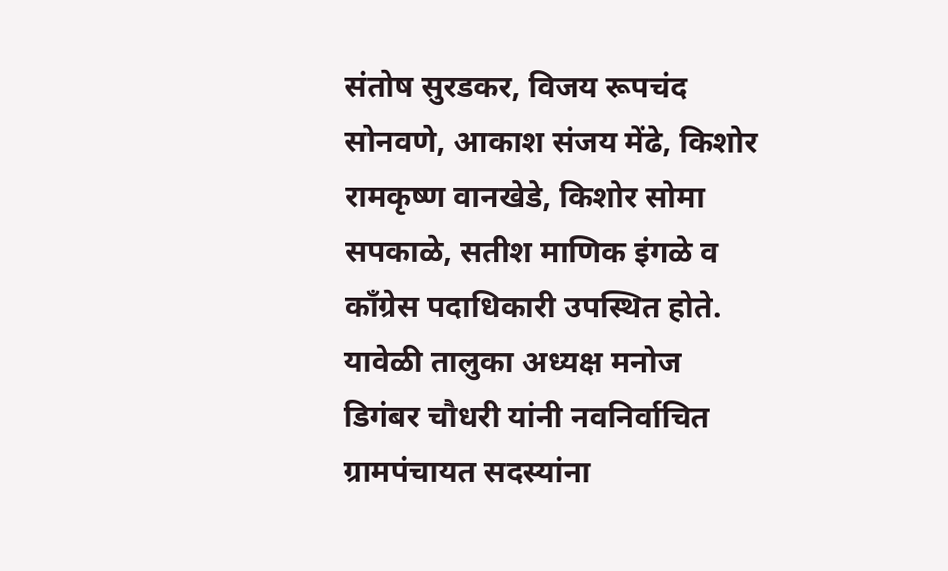संतोष सुरडकर, विजय रूपचंद सोनवणे, आकाश संजय मेंढे, किशोर रामकृष्ण वानखेडे, किशोर सोमा सपकाळे, सतीश माणिक इंगळे व काँग्रेस पदाधिकारी उपस्थित होते. यावेळी तालुका अध्यक्ष मनोज डिगंबर चौधरी यांनी नवनिर्वाचित ग्रामपंचायत सदस्यांना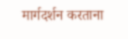मार्गदर्शन करताना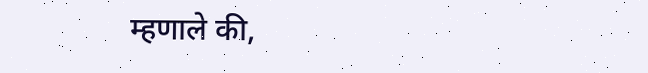म्हणाले की,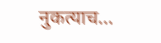नुकत्याच…